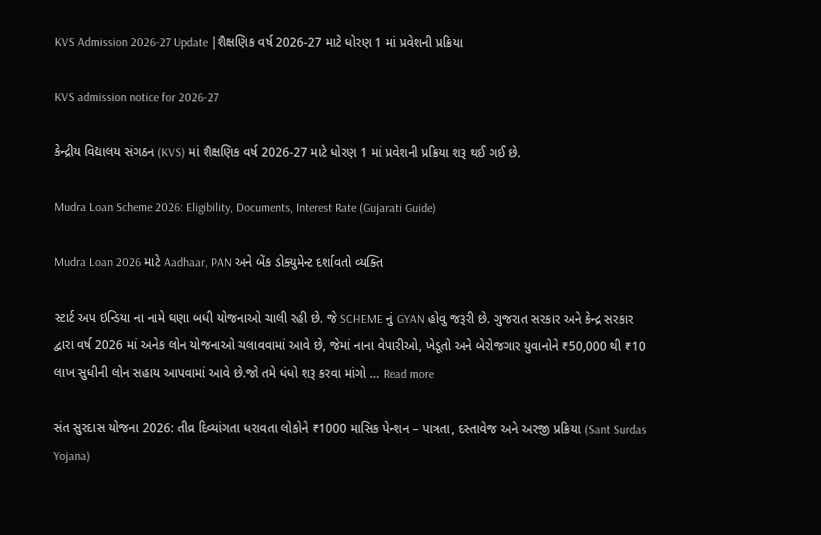KVS Admission 2026-27 Update |શૈક્ષણિક વર્ષ 2026-27 માટે ધોરણ 1 માં પ્રવેશની પ્રક્રિયા

KVS admission notice for 2026-27

કેન્દ્રીય વિદ્યાલય સંગઠન (KVS) માં શૈક્ષણિક વર્ષ 2026-27 માટે ધોરણ 1 માં પ્રવેશની પ્રક્રિયા શરૂ થઈ ગઈ છે.

Mudra Loan Scheme 2026: Eligibility, Documents, Interest Rate (Gujarati Guide)

Mudra Loan 2026 માટે Aadhaar, PAN અને બેંક ડોક્યુમેન્ટ દર્શાવતો વ્યક્તિ

સ્ટાર્ટ અપ ઇન્ડિયા ના નામે ઘણા બધી યોજનાઓ ચાલી રહી છે. જે SCHEME નું GYAN હોવુ જરૂરી છે. ગુજરાત સરકાર અને કેન્દ્ર સરકાર દ્વારા વર્ષ 2026 માં અનેક લોન યોજનાઓ ચલાવવામાં આવે છે, જેમાં નાના વેપારીઓ, ખેડૂતો અને બેરોજગાર યુવાનોને ₹50,000 થી ₹10 લાખ સુધીની લોન સહાય આપવામાં આવે છે.જો તમે ધંધો શરૂ કરવા માંગો … Read more

સંત સુરદાસ યોજના 2026: તીવ્ર દિવ્યાંગતા ધરાવતા લોકોને ₹1000 માસિક પેન્શન – પાત્રતા, દસ્તાવેજ અને અરજી પ્રક્રિયા (Sant Surdas Yojana)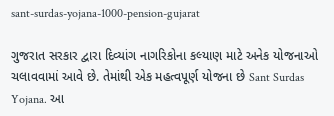sant-surdas-yojana-1000-pension-gujarat

ગુજરાત સરકાર દ્વારા દિવ્યાંગ નાગરિકોના કલ્યાણ માટે અનેક યોજનાઓ ચલાવવામાં આવે છે. તેમાંથી એક મહત્વપૂર્ણ યોજના છે Sant Surdas Yojana. આ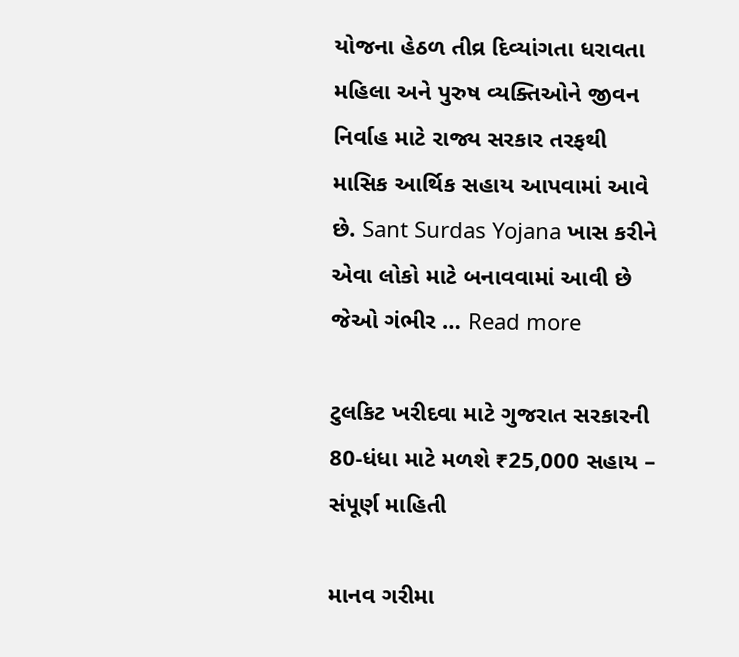યોજના હેઠળ તીવ્ર દિવ્યાંગતા ધરાવતા મહિલા અને પુરુષ વ્યક્તિઓને જીવન નિર્વાહ માટે રાજ્ય સરકાર તરફથી માસિક આર્થિક સહાય આપવામાં આવે છે. Sant Surdas Yojana ખાસ કરીને એવા લોકો માટે બનાવવામાં આવી છે જેઓ ગંભીર … Read more

ટુલકિટ ખરીદવા માટે ગુજરાત સરકારની 80-ધંધા માટે મળશે ₹25,000 સહાય – સંપૂર્ણ માહિતી

માનવ ગરીમા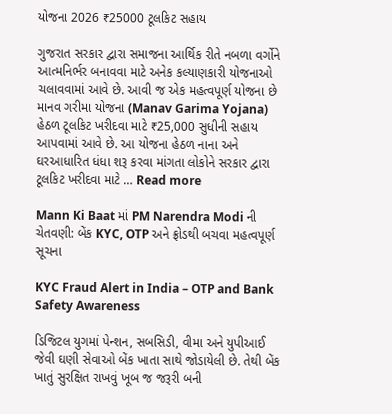યોજના 2026 ₹25000 ટૂલકિટ સહાય

ગુજરાત સરકાર દ્વારા સમાજના આર્થિક રીતે નબળા વર્ગોને આત્મનિર્ભર બનાવવા માટે અનેક કલ્યાણકારી યોજનાઓ ચલાવવામાં આવે છે. આવી જ એક મહત્વપૂર્ણ યોજના છે માનવ ગરીમા યોજના (Manav Garima Yojana) હેઠળ ટૂલકિટ ખરીદવા માટે ₹25,000 સુધીની સહાય આપવામાં આવે છે. આ યોજના હેઠળ નાના અને ઘરઆધારિત ધંધા શરૂ કરવા માંગતા લોકોને સરકાર દ્વારા ટૂલકિટ ખરીદવા માટે … Read more

Mann Ki Baat માં PM Narendra Modi ની ચેતવણી: બેંક KYC, OTP અને ફ્રોડથી બચવા મહત્વપૂર્ણ સૂચના

KYC Fraud Alert in India – OTP and Bank Safety Awareness

ડિજિટલ યુગમાં પેન્શન, સબસિડી, વીમા અને યુપીઆઈ જેવી ઘણી સેવાઓ બેંક ખાતા સાથે જોડાયેલી છે. તેથી બેંક ખાતું સુરક્ષિત રાખવું ખૂબ જ જરૂરી બની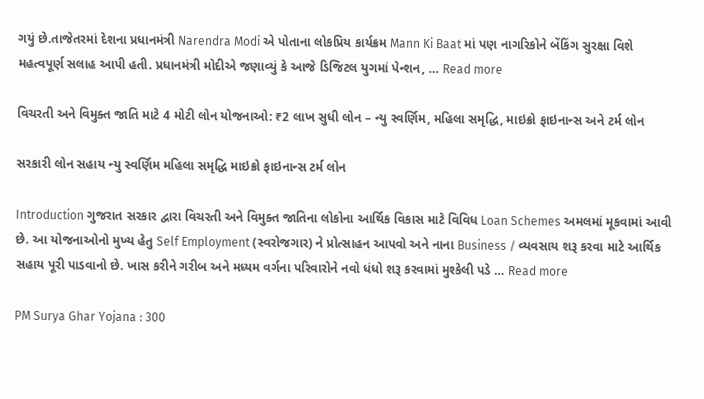ગયું છે.તાજેતરમાં દેશના પ્રધાનમંત્રી Narendra Modi એ પોતાના લોકપ્રિય કાર્યક્રમ Mann Ki Baat માં પણ નાગરિકોને બેંકિંગ સુરક્ષા વિશે મહત્વપૂર્ણ સલાહ આપી હતી. પ્રધાનમંત્રી મોદીએ જણાવ્યું કે આજે ડિજિટલ યુગમાં પેન્શન, … Read more

વિચરતી અને વિમુક્ત જાતિ માટે 4 મોટી લોન યોજનાઓ: ₹2 લાખ સુધી લોન – ન્યુ સ્વર્ણિમ, મહિલા સમૃદ્ધિ, માઇક્રો ફાઇનાન્સ અને ટર્મ લોન

સરકારી લોન સહાય ન્યુ સ્વર્ણિમ મહિલા સમૃદ્ધિ માઇક્રો ફાઇનાન્સ ટર્મ લોન

Introduction ગુજરાત સરકાર દ્વારા વિચરતી અને વિમુક્ત જાતિના લોકોના આર્થિક વિકાસ માટે વિવિધ Loan Schemes અમલમાં મૂકવામાં આવી છે. આ યોજનાઓનો મુખ્ય હેતુ Self Employment (સ્વરોજગાર) ને પ્રોત્સાહન આપવો અને નાના Business / વ્યવસાય શરૂ કરવા માટે આર્થિક સહાય પૂરી પાડવાનો છે. ખાસ કરીને ગરીબ અને મધ્યમ વર્ગના પરિવારોને નવો ધંધો શરૂ કરવામાં મુશ્કેલી પડે … Read more

PM Surya Ghar Yojana : 300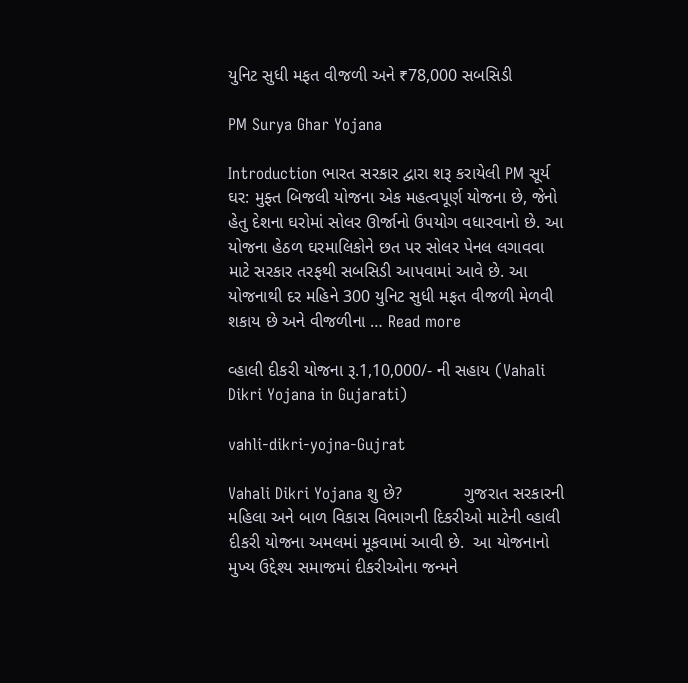યુનિટ સુધી મફત વીજળી અને ₹78,000 સબસિડી

PM Surya Ghar Yojana

Introduction ભારત સરકાર દ્વારા શરૂ કરાયેલી PM સૂર્ય ઘર: મુફ્ત બિજલી યોજના એક મહત્વપૂર્ણ યોજના છે, જેનો હેતુ દેશના ઘરોમાં સોલર ઊર્જાનો ઉપયોગ વધારવાનો છે. આ યોજના હેઠળ ઘરમાલિકોને છત પર સોલર પેનલ લગાવવા માટે સરકાર તરફથી સબસિડી આપવામાં આવે છે. આ યોજનાથી દર મહિને 300 યુનિટ સુધી મફત વીજળી મેળવી શકાય છે અને વીજળીના … Read more

વ્હાલી દીકરી યોજના રૂ.1,10,000/- ની સહાય (Vahali Dikri Yojana in Gujarati)

vahli-dikri-yojna-Gujrat

Vahali Dikri Yojana શુ છે?             ગુજરાત સરકારની મહિલા અને બાળ વિકાસ વિભાગની દિકરીઓ માટેની વ્હાલી દીકરી યોજના અમલમાં મૂકવામાં આવી છે.  આ યોજનાનો મુખ્ય ઉદ્દેશ્ય સમાજમાં દીકરીઓના જન્મને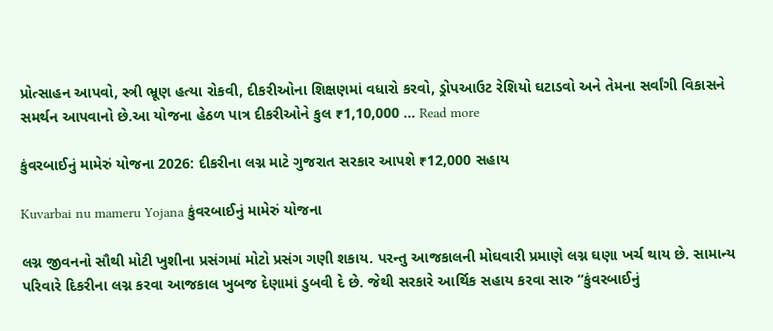પ્રોત્સાહન આપવો, સ્ત્રી ભ્રૂણ હત્યા રોકવી, દીકરીઓના શિક્ષણમાં વધારો કરવો, ડ્રોપઆઉટ રેશિયો ઘટાડવો અને તેમના સર્વાંગી વિકાસને સમર્થન આપવાનો છે.આ યોજના હેઠળ પાત્ર દીકરીઓને કુલ ₹1,10,000 … Read more

કુંવરબાઈનું મામેરું યોજના 2026: દીકરીના લગ્ન માટે ગુજરાત સરકાર આપશે ₹12,000 સહાય

Kuvarbai nu mameru Yojana કુંવરબાઈનું મામેરું યોજના

લગ્ન જીવનનો સૌથી મોટી ખુશીના પ્રસંગમાં મોટો પ્રસંગ ગણી શકાય. પરન્તુ આજકાલની મોઘવારી પ્રમાણે લગ્ન ઘણા ખર્ચ થાય છે. સામાન્ય પરિવારે દિકરીના લગ્ન કરવા આજકાલ ખુબજ દેણામાં ડુબવી દે છે. જેથી સરકારે આર્થિક સહાય કરવા સારુ “કુંવરબાઈનું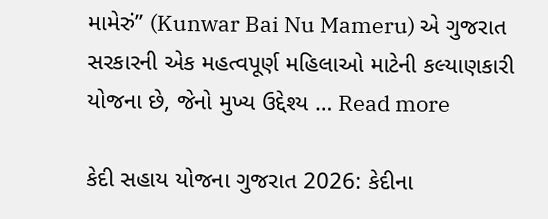મામેરું” (Kunwar Bai Nu Mameru) એ ગુજરાત સરકારની એક મહત્વપૂર્ણ મહિલાઓ માટેની કલ્યાણકારી યોજના છે, જેનો મુખ્ય ઉદ્દેશ્ય … Read more

કેદી સહાય યોજના ગુજરાત 2026: કેદીના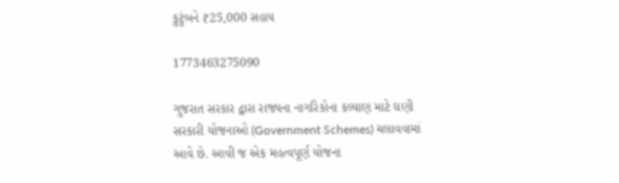કુટુંબને ₹25,000 સહાય

1773463275090

ગુજરાત સરકાર દ્વારા રાજ્યના નાગરિકોના કલ્યાણ માટે ઘણી સરકારી યોજનાઓ (Government Schemes) ચલાવવામાં આવે છે. આવી જ એક મહત્વપૂર્ણ યોજના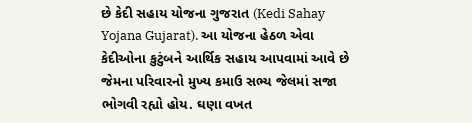છે કેદી સહાય યોજના ગુજરાત (Kedi Sahay Yojana Gujarat). આ યોજના હેઠળ એવા કેદીઓના કુટુંબને આર્થિક સહાય આપવામાં આવે છે જેમના પરિવારનો મુખ્ય કમાઉ સભ્ય જેલમાં સજા ભોગવી રહ્યો હોય. ઘણા વખત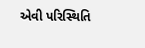એવી પરિસ્થિતિ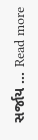સર્જાય … Read more